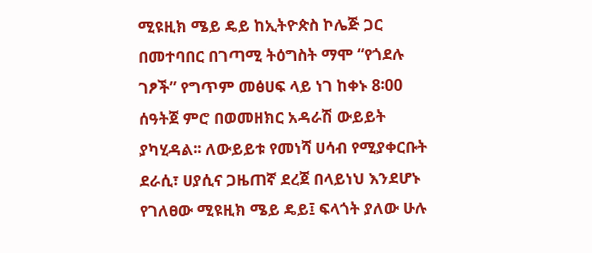ሚዩዚክ ሜይ ዴይ ከኢትዮጵስ ኮሌጅ ጋር በመተባበር በገጣሚ ትዕግስት ማሞ “የጎደሉ ገፆች” የግጥም መፅሀፍ ላይ ነገ ከቀኑ 8፡00 ሰዓትጀ ምሮ በወመዘክር አዳራሽ ውይይት ያካሂዳል፡፡ ለውይይቱ የመነሻ ሀሳብ የሚያቀርቡት ደራሲ፣ ሀያሲና ጋዜጠኛ ደረጀ በላይነህ እንደሆኑ የገለፀው ሚዩዚክ ሜይ ዴይ፤ ፍላጎት ያለው ሁሉ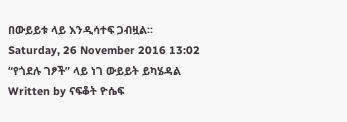በውይይቱ ላይ እንዲሳተፍ ጋብዟል፡፡
Saturday, 26 November 2016 13:02
“የጎደሉ ገፆች” ላይ ነገ ውይይት ይካሄዳል
Written by ናፍቆት ዮሴፍ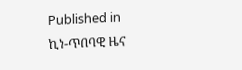Published in
ኪነ-ጥበባዊ ዜና